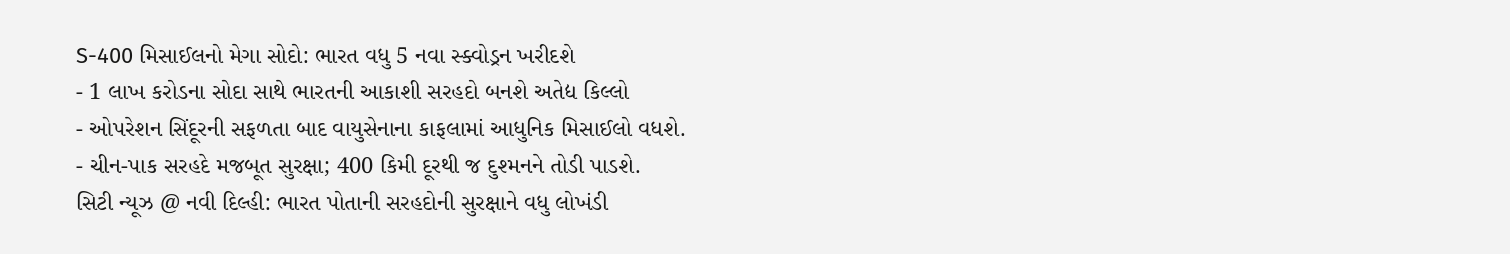S-400 મિસાઈલનો મેગા સોદો: ભારત વધુ 5 નવા સ્ક્વોડ્રન ખરીદશે
- 1 લાખ કરોડના સોદા સાથે ભારતની આકાશી સરહદો બનશે અતેદ્ય કિલ્લો
- ઓપરેશન સિંદૂરની સફળતા બાદ વાયુસેનાના કાફલામાં આધુનિક મિસાઈલો વધશે.
- ચીન-પાક સરહદે મજબૂત સુરક્ષા; 400 કિમી દૂરથી જ દુશ્મનને તોડી પાડશે.
સિટી ન્યૂઝ @ નવી દિલ્હી: ભારત પોતાની સરહદોની સુરક્ષાને વધુ લોખંડી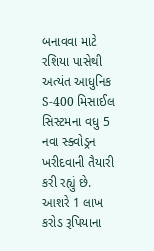બનાવવા માટે રશિયા પાસેથી અત્યંત આધુનિક S-400 મિસાઈલ સિસ્ટમના વધુ 5 નવા સ્ક્વોડ્રન ખરીદવાની તૈયારી કરી રહ્યું છે. આશરે 1 લાખ કરોડ રૂપિયાના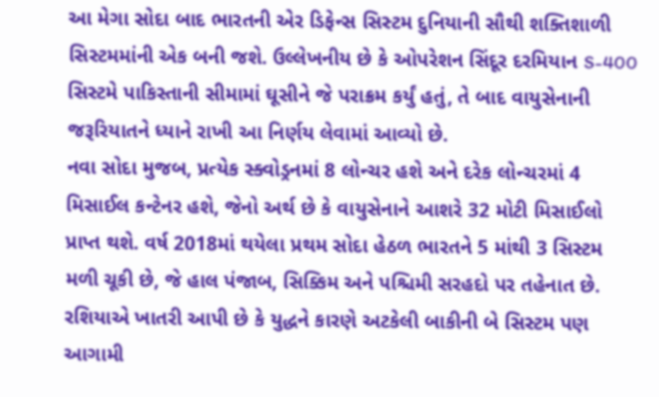આ મેગા સોદા બાદ ભારતની એર ડિફેન્સ સિસ્ટમ દુનિયાની સૌથી શક્તિશાળી સિસ્ટમમાંની એક બની જશે. ઉલ્લેખનીય છે કે ઓપરેશન સિંદૂર દરમિયાન S-400 સિસ્ટમે પાકિસ્તાની સીમામાં ઘૂસીને જે પરાક્રમ કર્યું હતું, તે બાદ વાયુસેનાની જરૂરિયાતને ધ્યાને રાખી આ નિર્ણય લેવામાં આવ્યો છે.
નવા સોદા મુજબ, પ્રત્યેક સ્ક્વોડ્રનમાં 8 લોન્ચર હશે અને દરેક લોન્ચરમાં 4 મિસાઈલ કન્ટેનર હશે, જેનો અર્થ છે કે વાયુસેનાને આશરે 32 મોટી મિસાઈલો પ્રાપ્ત થશે. વર્ષ 2018માં થયેલા પ્રથમ સોદા હેઠળ ભારતને 5 માંથી 3 સિસ્ટમ મળી ચૂકી છે, જે હાલ પંજાબ, સિક્કિમ અને પશ્ચિમી સરહદો પર તહેનાત છે. રશિયાએ ખાતરી આપી છે કે યુદ્ધને કારણે અટકેલી બાકીની બે સિસ્ટમ પણ આગામી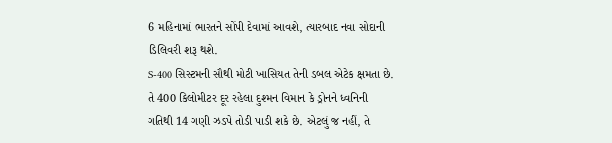6 મહિનામાં ભારતને સોંપી દેવામાં આવશે, ત્યારબાદ નવા સોદાની ડિલિવરી શરૂ થશે.
S-400 સિસ્ટમની સૌથી મોટી ખાસિયત તેની ડબલ એટેક ક્ષમતા છે. તે 400 કિલોમીટર દૂર રહેલા દુશ્મન વિમાન કે ડ્રોનને ધ્વનિની ગતિથી 14 ગણી ઝડપે તોડી પાડી શકે છે. એટલું જ નહીં, તે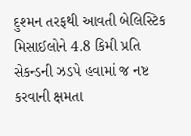દુશ્મન તરફથી આવતી બેલિસ્ટિક મિસાઈલોને 4.8 કિમી પ્રતિ સેકન્ડની ઝડપે હવામાં જ નષ્ટ કરવાની ક્ષમતા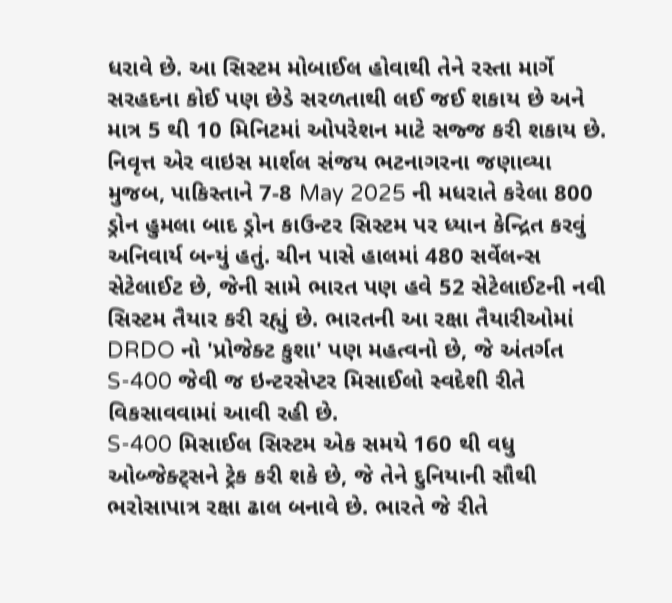ધરાવે છે. આ સિસ્ટમ મોબાઈલ હોવાથી તેને રસ્તા માર્ગે સરહદના કોઈ પણ છેડે સરળતાથી લઈ જઈ શકાય છે અને માત્ર 5 થી 10 મિનિટમાં ઓપરેશન માટે સજ્જ કરી શકાય છે.
નિવૃત્ત એર વાઇસ માર્શલ સંજય ભટનાગરના જણાવ્યા મુજબ, પાકિસ્તાને 7-8 May 2025 ની મધરાતે કરેલા 800 ડ્રોન હુમલા બાદ ડ્રોન કાઉન્ટર સિસ્ટમ પર ધ્યાન કેન્દ્રિત કરવું અનિવાર્ય બન્યું હતું. ચીન પાસે હાલમાં 480 સર્વેલન્સ સેટેલાઈટ છે, જેની સામે ભારત પણ હવે 52 સેટેલાઈટની નવી સિસ્ટમ તૈયાર કરી રહ્યું છે. ભારતની આ રક્ષા તૈયારીઓમાં DRDO નો 'પ્રોજેક્ટ કુશા' પણ મહત્વનો છે, જે અંતર્ગત S-400 જેવી જ ઇન્ટરસેપ્ટર મિસાઈલો સ્વદેશી રીતે વિકસાવવામાં આવી રહી છે.
S-400 મિસાઈલ સિસ્ટમ એક સમયે 160 થી વધુ ઓબ્જેક્ટ્સને ટ્રેક કરી શકે છે, જે તેને દુનિયાની સૌથી ભરોસાપાત્ર રક્ષા ઢાલ બનાવે છે. ભારતે જે રીતે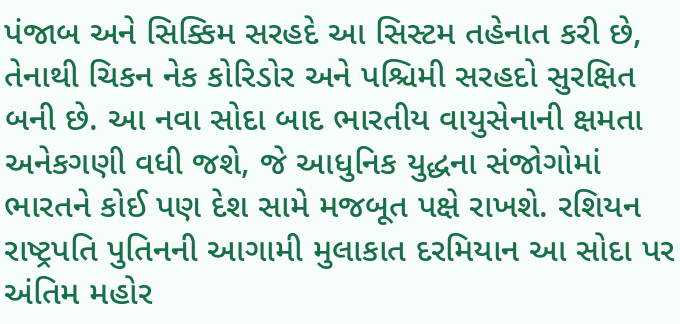પંજાબ અને સિક્કિમ સરહદે આ સિસ્ટમ તહેનાત કરી છે, તેનાથી ચિકન નેક કોરિડોર અને પશ્ચિમી સરહદો સુરક્ષિત બની છે. આ નવા સોદા બાદ ભારતીય વાયુસેનાની ક્ષમતા અનેકગણી વધી જશે, જે આધુનિક યુદ્ધના સંજોગોમાં ભારતને કોઈ પણ દેશ સામે મજબૂત પક્ષે રાખશે. રશિયન રાષ્ટ્રપતિ પુતિનની આગામી મુલાકાત દરમિયાન આ સોદા પર અંતિમ મહોર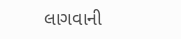લાગવાની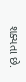શક્યતા છે.